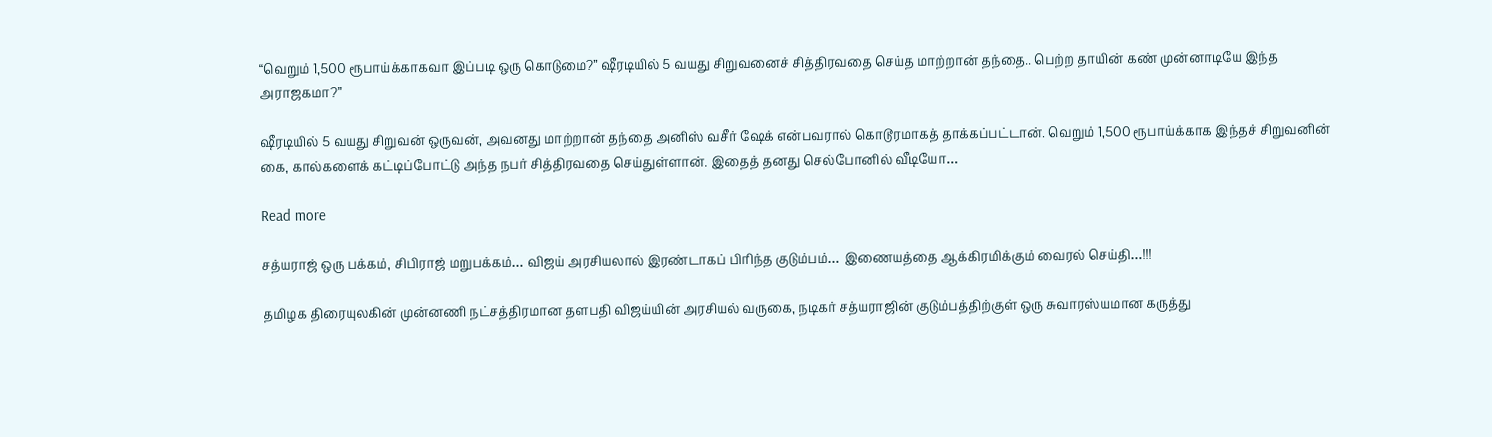“வெறும் 1,500 ரூபாய்க்காகவா இப்படி ஒரு கொடுமை?” ஷீரடியில் 5 வயது சிறுவனைச் சித்திரவதை செய்த மாற்றான் தந்தை.. பெற்ற தாயின் கண் முன்னாடியே இந்த அராஜகமா?”

ஷீரடியில் 5 வயது சிறுவன் ஒருவன், அவனது மாற்றான் தந்தை அனிஸ் வசீர் ஷேக் என்பவரால் கொடூரமாகத் தாக்கப்பட்டான். வெறும் 1,500 ரூபாய்க்காக இந்தச் சிறுவனின் கை, கால்களைக் கட்டிப்போட்டு அந்த நபர் சித்திரவதை செய்துள்ளான். இதைத் தனது செல்போனில் வீடியோ…

Read more

சத்யராஜ் ஒரு பக்கம், சிபிராஜ் மறுபக்கம்… விஜய் அரசியலால் இரண்டாகப் பிரிந்த குடும்பம்… இணையத்தை ஆக்கிரமிக்கும் வைரல் செய்தி…!!!

தமிழக திரையுலகின் முன்னணி நட்சத்திரமான தளபதி விஜய்யின் அரசியல் வருகை, நடிகர் சத்யராஜின் குடும்பத்திற்குள் ஒரு சுவாரஸ்யமான கருத்து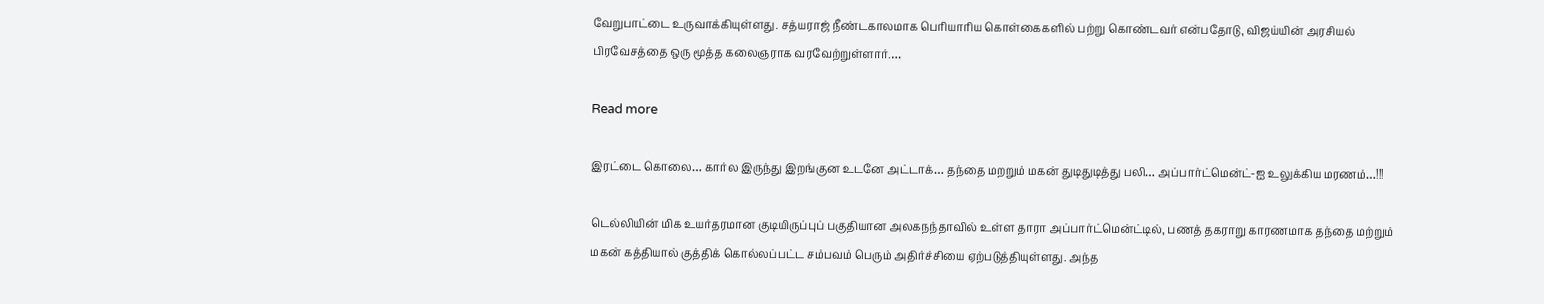வேறுபாட்டை உருவாக்கியுள்ளது. சத்யராஜ் நீண்டகாலமாக பெரியாரிய கொள்கைகளில் பற்று கொண்டவர் என்பதோடு, விஜய்யின் அரசியல் பிரவேசத்தை ஒரு மூத்த கலைஞராக வரவேற்றுள்ளார்.…

Read more

இரட்டை கொலை… கார்ல இருந்து இறங்குன உடனே அட்டாக்… தந்தை மறறும் மகன் துடிதுடித்து பலி… அப்பார்ட்மென்ட்-ஐ உலுக்கிய மரணம்…!!!

டெல்லியின் மிக உயர்தரமான குடியிருப்புப் பகுதியான அலகநந்தாவில் உள்ள தாரா அப்பார்ட்மென்ட்டில், பணத் தகராறு காரணமாக தந்தை மற்றும் மகன் கத்தியால் குத்திக் கொல்லப்பட்ட சம்பவம் பெரும் அதிர்ச்சியை ஏற்படுத்தியுள்ளது. அந்த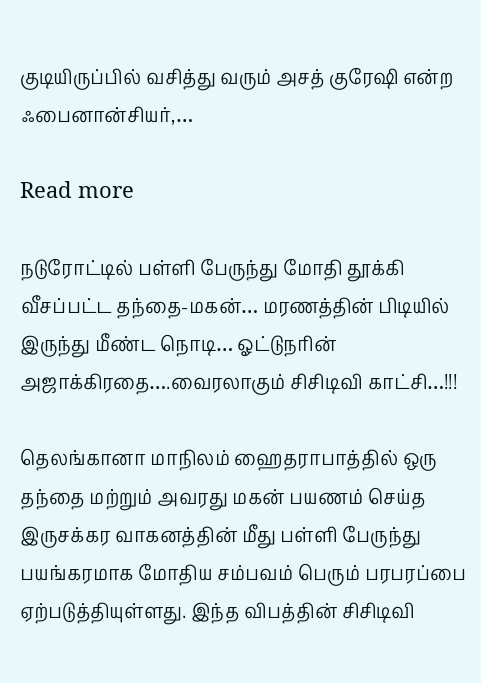குடியிருப்பில் வசித்து வரும் அசத் குரேஷி என்ற ஃபைனான்சியர்,…

Read more

நடுரோட்டில் பள்ளி பேருந்து மோதி தூக்கி வீசப்பட்ட தந்தை-மகன்… மரணத்தின் பிடியில் இருந்து மீண்ட நொடி… ஓட்டுநரின் அஜாக்கிரதை….வைரலாகும் சிசிடிவி காட்சி…!!!

தெலங்கானா மாநிலம் ஹைதராபாத்தில் ஒரு தந்தை மற்றும் அவரது மகன் பயணம் செய்த இருசக்கர வாகனத்தின் மீது பள்ளி பேருந்து பயங்கரமாக மோதிய சம்பவம் பெரும் பரபரப்பை ஏற்படுத்தியுள்ளது. இந்த விபத்தின் சிசிடிவி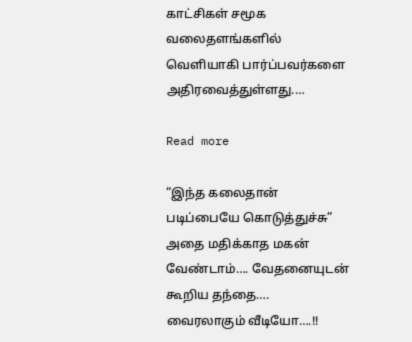காட்சிகள் சமூக வலைதளங்களில் வெளியாகி பார்ப்பவர்களை அதிரவைத்துள்ளது.…

Read more

“இந்த கலைதான் படிப்பையே கொடுத்துச்சு” அதை மதிக்காத மகன் வேண்டாம்…. வேதனையுடன் கூறிய தந்தை…. வைரலாகும் வீடியோ….!!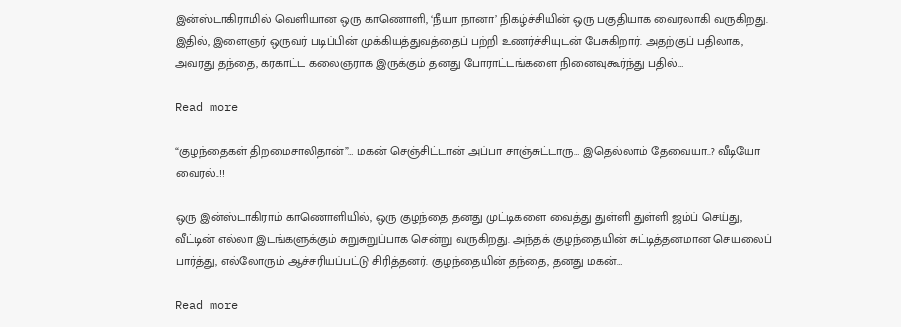இன்ஸ்டாகிராமில் வெளியான ஒரு காணொளி, ‘நீயா நானா’ நிகழ்ச்சியின் ஒரு பகுதியாக வைரலாகி வருகிறது. இதில், இளைஞர் ஒருவர் படிப்பின் முக்கியத்துவத்தைப் பற்றி உணர்ச்சியுடன் பேசுகிறார். அதற்குப் பதிலாக, அவரது தந்தை, கரகாட்ட கலைஞராக இருக்கும் தனது போராட்டங்களை நினைவுகூர்ந்து பதில்…

Read more

“குழந்தைகள் திறமைசாலிதான்”… மகன் செஞ்சிட்டான் அப்பா சாஞ்சுட்டாரு… இதெல்லாம் தேவையா..? வீடியோ வைரல்..!!

ஒரு இன்ஸ்டாகிராம் காணொளியில், ஒரு குழந்தை தனது முட்டிகளை வைத்து துள்ளி துள்ளி ஜம்ப் செய்து, வீட்டின் எல்லா இடங்களுக்கும் சுறுசுறுப்பாக சென்று வருகிறது. அந்தக் குழந்தையின் சுட்டித்தனமான செயலைப் பார்த்து, எல்லோரும் ஆச்சரியப்பட்டு சிரித்தனர். குழந்தையின் தந்தை, தனது மகன்…

Read more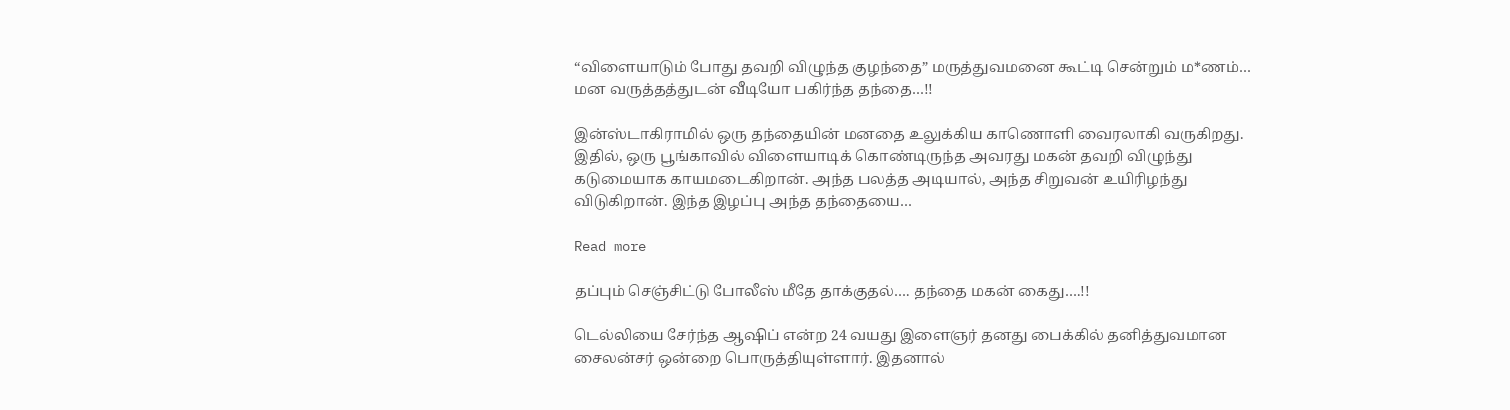“விளையாடும் போது தவறி விழுந்த குழந்தை” மருத்துவமனை கூட்டி சென்றும் ம*ணம்… மன வருத்தத்துடன் வீடியோ பகிர்ந்த தந்தை…!!

இன்ஸ்டாகிராமில் ஒரு தந்தையின் மனதை உலுக்கிய காணொளி வைரலாகி வருகிறது. இதில், ஒரு பூங்காவில் விளையாடிக் கொண்டிருந்த அவரது மகன் தவறி விழுந்து கடுமையாக காயமடைகிறான். அந்த பலத்த அடியால், அந்த சிறுவன் உயிரிழந்து விடுகிறான். இந்த இழப்பு அந்த தந்தையை…

Read more

தப்பும் செஞ்சிட்டு போலீஸ் மீதே தாக்குதல்…. தந்தை மகன் கைது….!!

டெல்லியை சேர்ந்த ஆஷிப் என்ற 24 வயது இளைஞர் தனது பைக்கில் தனித்துவமான சைலன்சர் ஒன்றை பொருத்தியுள்ளார். இதனால்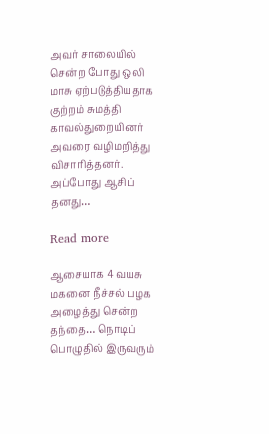அவர் சாலையில் சென்ற போது ஒலி மாசு ஏற்படுத்தியதாக குற்றம் சுமத்தி காவல்துறையினர் அவரை வழிமறித்து விசாரித்தனர். அப்போது ஆசிப் தனது…

Read more

ஆசையாக 4 வயசு மகனை நீச்சல் பழக அழைத்து சென்ற தந்தை… நொடிப் பொழுதில் இருவரும்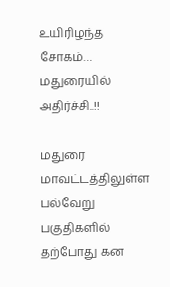உயிரிழந்த சோகம்… மதுரையில் அதிர்ச்சி..!!

மதுரை மாவட்டத்திலுள்ள பல்வேறு பகுதிகளில் தற்போது கன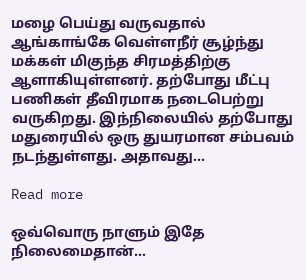மழை பெய்து வருவதால் ஆங்காங்கே வெள்ளநீர் சூழ்ந்து மக்கள் மிகுந்த சிரமத்திற்கு ஆளாகியுள்ளனர். தற்போது மீட்பு பணிகள் தீவிரமாக நடைபெற்று வருகிறது. இந்நிலையில் தற்போது மதுரையில் ஒரு துயரமான சம்பவம் நடந்துள்ளது. அதாவது…

Read more

ஒவ்வொரு நாளும் இதே நிலைமைதான்…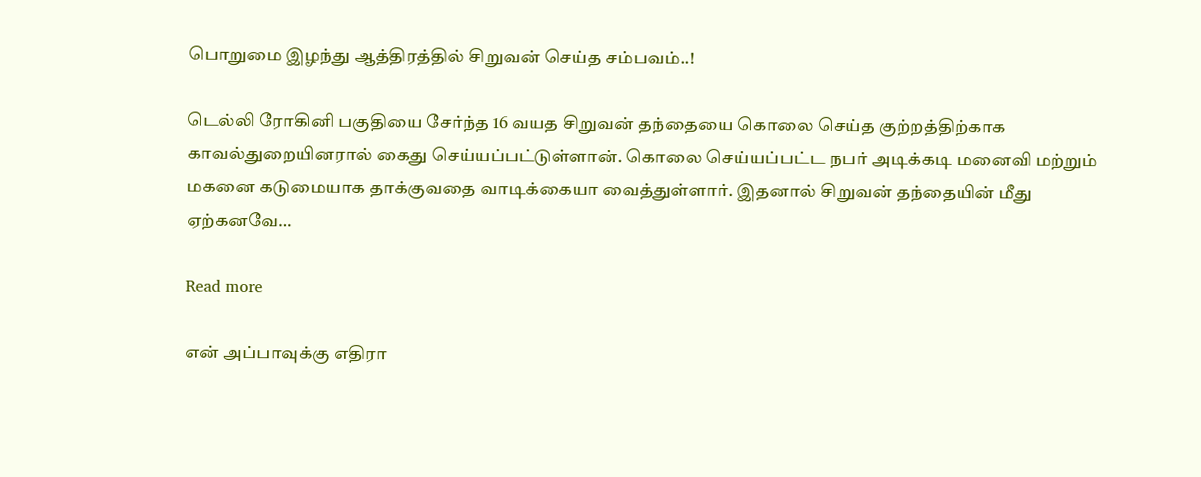பொறுமை இழந்து ஆத்திரத்தில் சிறுவன் செய்த சம்பவம்..!

டெல்லி ரோகினி பகுதியை சேர்ந்த 16 வயத சிறுவன் தந்தையை கொலை செய்த குற்றத்திற்காக காவல்துறையினரால் கைது செய்யப்பட்டுள்ளான். கொலை செய்யப்பட்ட நபர் அடிக்கடி மனைவி மற்றும் மகனை கடுமையாக தாக்குவதை வாடிக்கையா வைத்துள்ளார். இதனால் சிறுவன் தந்தையின் மீது ஏற்கனவே…

Read more

என் அப்பாவுக்கு எதிரா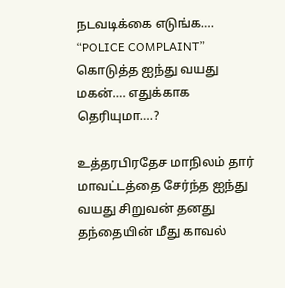நடவடிக்கை எடுங்க…. “POLICE COMPLAINT” கொடுத்த ஐந்து வயது மகன்…. எதுக்காக தெரியுமா….?

உத்தரபிரதேச மாநிலம் தார் மாவட்டத்தை சேர்ந்த ஐந்து வயது சிறுவன் தனது தந்தையின் மீது காவல்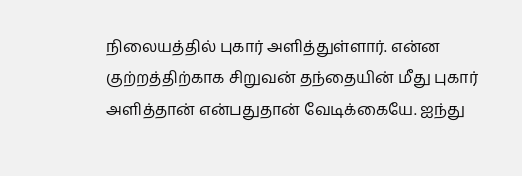நிலையத்தில் புகார் அளித்துள்ளார். என்ன குற்றத்திற்காக சிறுவன் தந்தையின் மீது புகார் அளித்தான் என்பதுதான் வேடிக்கையே. ஐந்து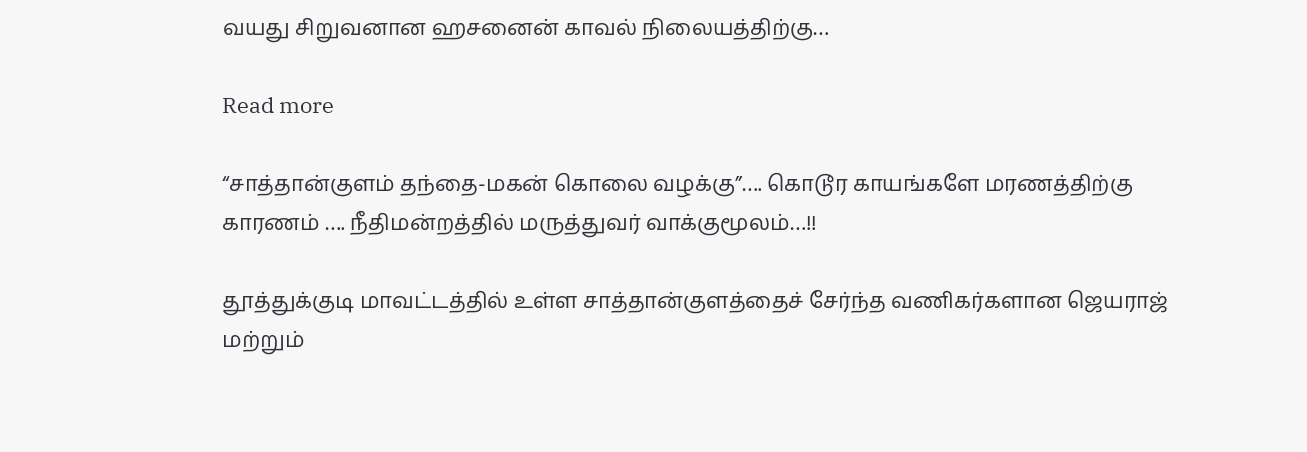வயது சிறுவனான ஹசனைன் காவல் நிலையத்திற்கு…

Read more

“சாத்தான்குளம் தந்தை-மகன் கொலை வழக்கு”…. கொடூர காயங்களே மரணத்திற்கு காரணம் ‌…. நீதிமன்றத்தில் மருத்துவர் வாக்குமூலம்…!!

தூத்துக்குடி மாவட்டத்தில் உள்ள சாத்தான்குளத்தைச் சேர்ந்த வணிகர்களான ஜெயராஜ் மற்றும்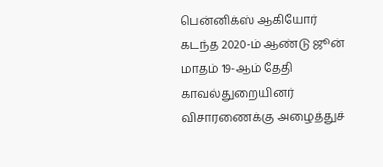பென்னிக்ஸ் ஆகியோர் கடந்த 2020-ம் ஆண்டு ஜூன் மாதம் 19-ஆம் தேதி காவல்துறையினர் விசாரணைக்கு அழைத்துச்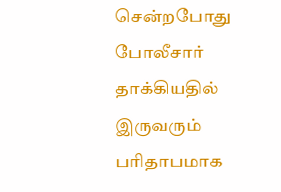சென்றபோது போலீசார் தாக்கியதில் இருவரும் பரிதாபமாக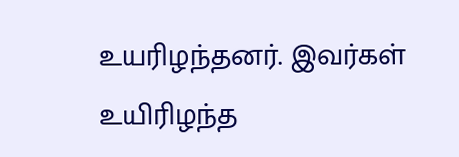உயரிழந்தனர். இவர்கள் உயிரிழந்த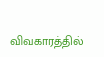விவகாரத்தில்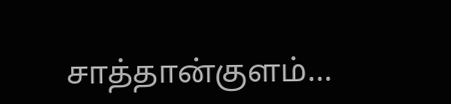சாத்தான்குளம்…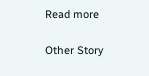Read more

Other Story